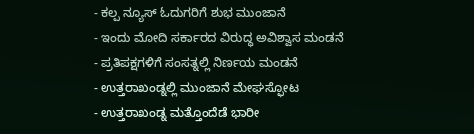- ಕಲ್ಪ ನ್ಯೂಸ್ ಓದುಗರಿಗೆ ಶುಭ ಮುಂಜಾನೆ
- ಇಂದು ಮೋದಿ ಸರ್ಕಾರದ ವಿರುದ್ಧ ಅವಿಶ್ವಾಸ ಮಂಡನೆ
- ಪ್ರತಿಪಕ್ಷಗಳಿಗೆ ಸಂಸತ್ನಲ್ಲಿ ನಿರ್ಣಯ ಮಂಡನೆ
- ಉತ್ತರಾಖಂಡ್ನಲ್ಲಿ ಮುಂಜಾನೆ ಮೇಘಸ್ಫೋಟ
- ಉತ್ತರಾಖಂಡ್ನ ಮತ್ತೊಂದೆಡೆ ಭಾರೀ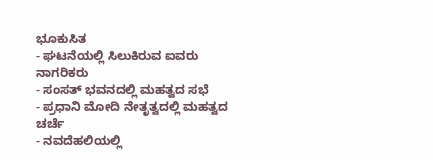ಭೂಕುಸಿತ
- ಘಟನೆಯಲ್ಲಿ ಸಿಲುಕಿರುವ ಐವರು ನಾಗರಿಕರು
- ಸಂಸತ್ ಭವನದಲ್ಲಿ ಮಹತ್ವದ ಸಭೆ
- ಪ್ರಧಾನಿ ಮೋದಿ ನೇತೃತ್ವದಲ್ಲಿ ಮಹತ್ವದ ಚರ್ಚೆ
- ನವದೆಹಲಿಯಲ್ಲಿ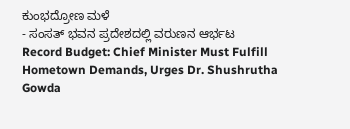ಕುಂಭದ್ರೋಣ ಮಳೆ
- ಸಂಸತ್ ಭವನ ಪ್ರದೇಶದಲ್ಲಿ ವರುಣನ ಆರ್ಭಟ
Record Budget: Chief Minister Must Fulfill Hometown Demands, Urges Dr. Shushrutha Gowda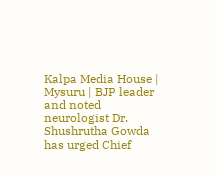Kalpa Media House | Mysuru | BJP leader and noted neurologist Dr. Shushrutha Gowda has urged Chief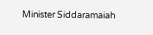Minister Siddaramaiah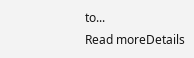to...
Read moreDetails